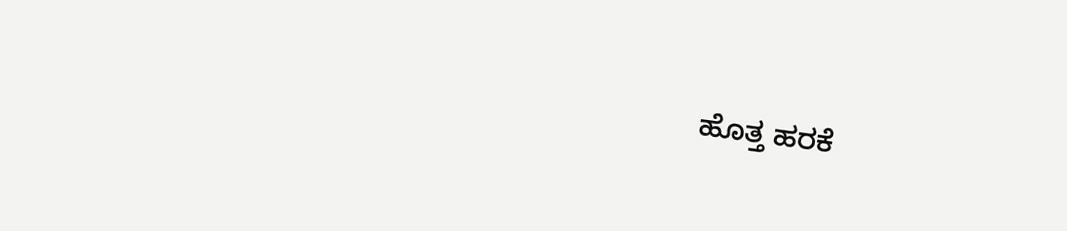ಹೊತ್ತ ಹರಕೆ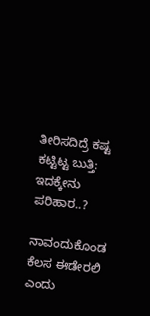ತೀರಿಸದಿದ್ರೆ ಕಷ್ಟ ಕಟ್ಟಿಟ್ಟ ಬುತ್ತಿ: ಇದಕ್ಕೇನು ಪರಿಹಾರ..?

ನಾವಂದುಕೊಂಡ ಕೆಲಸ ಈಡೇರಲಿ ಎಂದು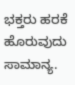ಭಕ್ತರು ಹರಕೆ ಹೊರುವುದು ಸಾಮಾನ್ಯ.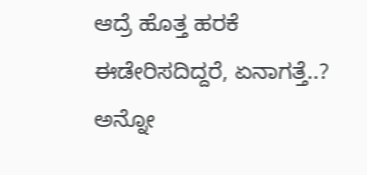ಆದ್ರೆ ಹೊತ್ತ ಹರಕೆ ಈಡೇರಿಸದಿದ್ದರೆ, ಏನಾಗತ್ತೆ..? ಅನ್ನೋ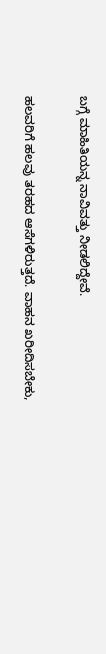ಬಗ್ಗೆ ಮಾಹಿತಿಯನ್ನ ನಾವಿವತ್ತು ನೀಡಲಿದ್ದೇವೆ.

ಹಲವರಿಗೆ ಹಲವು ತರಹದ ಆಸೆಗಳಿರುತ್ತದೆ. ವಾಹನ ಖರೀದಿಸಬೇಕು,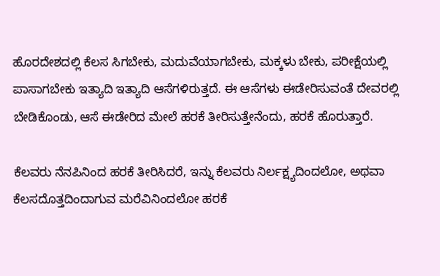ಹೊರದೇಶದಲ್ಲಿ ಕೆಲಸ ಸಿಗಬೇಕು, ಮದುವೆಯಾಗಬೇಕು, ಮಕ್ಕಳು ಬೇಕು, ಪರೀಕ್ಷೆಯಲ್ಲಿ ಪಾಸಾಗಬೇಕು ಇತ್ಯಾದಿ ಇತ್ಯಾದಿ ಆಸೆಗಳಿರುತ್ತದೆ. ಈ ಆಸೆಗಳು ಈಡೇರಿಸುವಂತೆ ದೇವರಲ್ಲಿ ಬೇಡಿಕೊಂಡು, ಆಸೆ ಈಡೇರಿದ ಮೇಲೆ ಹರಕೆ ತೀರಿಸುತ್ತೇನೆಂದು, ಹರಕೆ ಹೊರುತ್ತಾರೆ.

ಕೆಲವರು ನೆನಪಿನಿಂದ ಹರಕೆ ತೀರಿಸಿದರೆ, ಇನ್ನು ಕೆಲವರು ನಿರ್ಲಕ್ಷ್ಯದಿಂದಲೋ, ಅಥವಾ ಕೆಲಸದೊತ್ತದಿಂದಾಗುವ ಮರೆವಿನಿಂದಲೋ ಹರಕೆ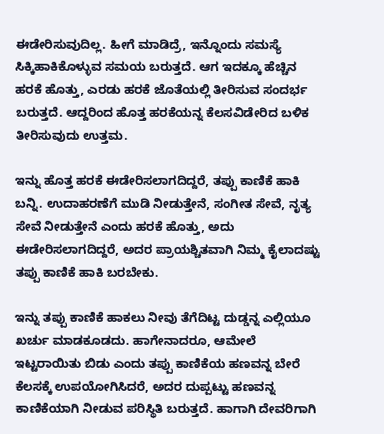ಈಡೇರಿಸುವುದಿಲ್ಲ. ಹೀಗೆ ಮಾಡಿದ್ರೆ, ಇನ್ನೊಂದು ಸಮಸ್ಯೆ ಸಿಕ್ಕಿಹಾಕಿಕೊಳ್ಳುವ ಸಮಯ ಬರುತ್ತದೆ. ಆಗ ಇದಕ್ಕೂ ಹೆಚ್ಚಿನ ಹರಕೆ ಹೊತ್ತು, ಎರಡು ಹರಕೆ ಜೊತೆಯಲ್ಲಿ ತೀರಿಸುವ ಸಂದರ್ಭ ಬರುತ್ತದೆ. ಆದ್ದರಿಂದ ಹೊತ್ತ ಹರಕೆಯನ್ನ ಕೆಲಸವಿಡೇರಿದ ಬಳಿಕ ತೀರಿಸುವುದು ಉತ್ತಮ.

ಇನ್ನು ಹೊತ್ತ ಹರಕೆ ಈಡೇರಿಸಲಾಗದಿದ್ದರೆ, ತಪ್ಪು ಕಾಣಿಕೆ ಹಾಕಿ ಬನ್ನಿ. ಉದಾಹರಣೆಗೆ ಮುಡಿ ನೀಡುತ್ತೇನೆ, ಸಂಗೀತ ಸೇವೆ, ನೃತ್ಯ ಸೇವೆ ನೀಡುತ್ತೇನೆ ಎಂದು ಹರಕೆ ಹೊತ್ತು, ಅದು ಈಡೇರಿಸಲಾಗದಿದ್ದರೆ, ಅದರ ಪ್ರಾಯಶ್ಚಿತವಾಗಿ ನಿಮ್ಮ ಕೈಲಾದಷ್ಟು ತಪ್ಪು ಕಾಣಿಕೆ ಹಾಕಿ ಬರಬೇಕು.

ಇನ್ನು ತಪ್ಪು ಕಾಣಿಕೆ ಹಾಕಲು ನೀವು ತೆಗೆದಿಟ್ಟ ದುಡ್ಡನ್ನ ಎಲ್ಲಿಯೂ ಖರ್ಚು ಮಾಡಕೂಡದು. ಹಾಗೇನಾದರೂ, ಆಮೇಲೆ ಇಟ್ಟರಾಯಿತು ಬಿಡು ಎಂದು ತಪ್ಪು ಕಾಣಿಕೆಯ ಹಣವನ್ನ ಬೇರೆ ಕೆಲಸಕ್ಕೆ ಉಪಯೋಗಿಸಿದರೆ, ಅದರ ದುಪ್ಪಟ್ಟು ಹಣವನ್ನ ಕಾಣಿಕೆಯಾಗಿ ನೀಡುವ ಪರಿಸ್ಥಿತಿ ಬರುತ್ತದೆ. ಹಾಗಾಗಿ ದೇವರಿಗಾಗಿ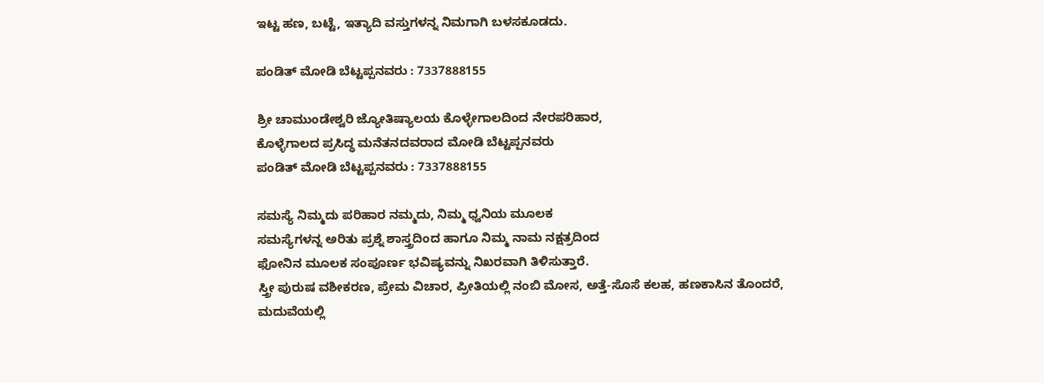ಇಟ್ಟ ಹಣ, ಬಟ್ಟೆ, ಇತ್ಯಾದಿ ವಸ್ತುಗಳನ್ನ ನಿಮಗಾಗಿ ಬಳಸಕೂಡದು.

ಪಂಡಿತ್ ಮೋಡಿ ಬೆಟ್ಟಪ್ಪನವರು : 7337888155

ಶ್ರೀ ಚಾಮುಂಡೇಶ್ವರಿ ಜ್ಯೋತಿಷ್ಯಾಲಯ ಕೊಳ್ಳೇಗಾಲದಿಂದ ನೇರಪರಿಹಾರ,
ಕೊಳ್ಳೆಗಾಲದ ಪ್ರಸಿದ್ಧ ಮನೆತನದವರಾದ ಮೋಡಿ ಬೆಟ್ಟಪ್ಪನವರು
ಪಂಡಿತ್ ಮೋಡಿ ಬೆಟ್ಟಪ್ಪನವರು : 7337888155

ಸಮಸ್ಯೆ ನಿಮ್ಮದು ಪರಿಹಾರ ನಮ್ಮದು, ನಿಮ್ಮ ಧ್ವನಿಯ ಮೂಲಕ
ಸಮಸ್ಯೆಗಳನ್ನ ಅರಿತು ಪ್ರಶ್ನೆ ಶಾಸ್ತ್ರದಿಂದ ಹಾಗೂ ನಿಮ್ಮ ನಾಮ ನಕ್ಷತ್ರದಿಂದ
ಫೋನಿನ ಮೂಲಕ ಸಂಪೂರ್ಣ ಭವಿಷ್ಯವನ್ನು ನಿಖರವಾಗಿ ತಿಳಿಸುತ್ತಾರೆ.
ಸ್ತ್ರೀ ಪುರುಷ ವಶೀಕರಣ, ಪ್ರೇಮ ವಿಚಾರ, ಪ್ರೀತಿಯಲ್ಲಿ ನಂಬಿ ಮೋಸ, ಅತ್ತೆ-ಸೊಸೆ ಕಲಹ, ಹಣಕಾಸಿನ ತೊಂದರೆ, ಮದುವೆಯಲ್ಲಿ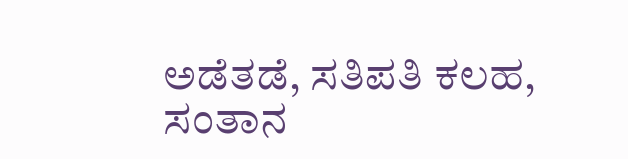ಅಡೆತಡೆ, ಸತಿಪತಿ ಕಲಹ, ಸಂತಾನ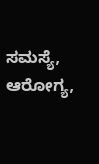ಸಮಸ್ಯೆ, ಆರೋಗ್ಯ,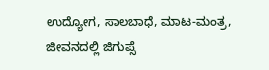ಉದ್ಯೋಗ, ಸಾಲಬಾಧೆ, ಮಾಟ-ಮಂತ್ರ, ಜೀವನದಲ್ಲಿ ಜಿಗುಪ್ಸೆ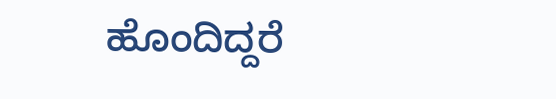ಹೊಂದಿದ್ದರೆ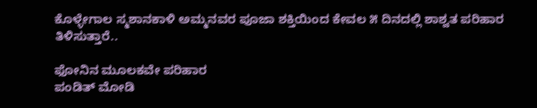ಕೊಳ್ಳೇಗಾಲ ಸ್ಮಶಾನಕಾಳಿ ಅಮ್ಮನವರ ಪೂಜಾ ಶಕ್ತಿಯಿಂದ ಕೇವಲ ೫ ದಿನದಲ್ಲಿ ಶಾಶ್ವತ ಪರಿಹಾರ ತಿಳಿಸುತ್ತಾರೆ..

ಫೋನಿನ ಮೂಲಕವೇ ಪರಿಹಾರ
ಪಂಡಿತ್ ಮೋಡಿ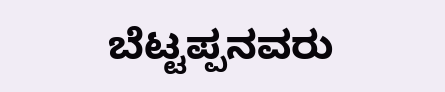ಬೆಟ್ಟಪ್ಪನವರು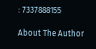: 7337888155

About The Author